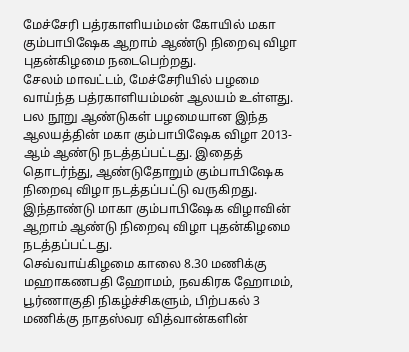மேச்சேரி பத்ரகாளியம்மன் கோயில் மகா கும்பாபிஷேக ஆறாம் ஆண்டு நிறைவு விழா புதன்கிழமை நடைபெற்றது.
சேலம் மாவட்டம், மேச்சேரியில் பழமை வாய்ந்த பத்ரகாளியம்மன் ஆலயம் உள்ளது. பல நூறு ஆண்டுகள் பழமையான இந்த ஆலயத்தின் மகா கும்பாபிஷேக விழா 2013-ஆம் ஆண்டு நடத்தப்பட்டது. இதைத் தொடர்ந்து, ஆண்டுதோறும் கும்பாபிஷேக நிறைவு விழா நடத்தப்பட்டு வருகிறது. இந்தாண்டு மாகா கும்பாபிஷேக விழாவின் ஆறாம் ஆண்டு நிறைவு விழா புதன்கிழமை நடத்தப்பட்டது.
செவ்வாய்கிழமை காலை 8.30 மணிக்கு மஹாகணபதி ஹோமம், நவகிரக ஹோமம், பூர்ணாகுதி நிகழ்ச்சிகளும், பிற்பகல் 3 மணிக்கு நாதஸ்வர வித்வான்களின்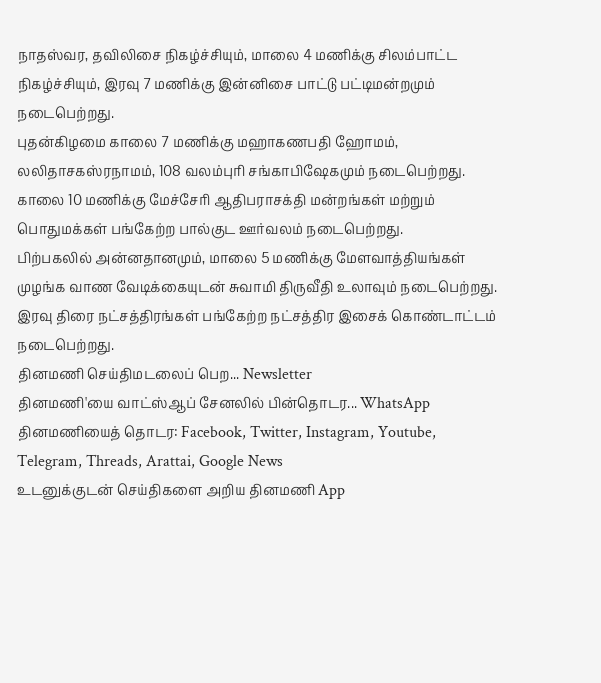நாதஸ்வர, தவிலிசை நிகழ்ச்சியும், மாலை 4 மணிக்கு சிலம்பாட்ட நிகழ்ச்சியும், இரவு 7 மணிக்கு இன்னிசை பாட்டு பட்டிமன்றமும்
நடைபெற்றது.
புதன்கிழமை காலை 7 மணிக்கு மஹாகணபதி ஹோமம், லலிதாசகஸ்ரநாமம், 108 வலம்புரி சங்காபிஷேகமும் நடைபெற்றது. காலை 10 மணிக்கு மேச்சேரி ஆதிபராசக்தி மன்றங்கள் மற்றும் பொதுமக்கள் பங்கேற்ற பால்குட ஊர்வலம் நடைபெற்றது.
பிற்பகலில் அன்னதானமும், மாலை 5 மணிக்கு மேளவாத்தியங்கள் முழங்க வாண வேடிக்கையுடன் சுவாமி திருவீதி உலாவும் நடைபெற்றது. இரவு திரை நட்சத்திரங்கள் பங்கேற்ற நட்சத்திர இசைக் கொண்டாட்டம்
நடைபெற்றது.
தினமணி செய்திமடலைப் பெற... Newsletter
தினமணி'யை வாட்ஸ்ஆப் சேனலில் பின்தொடர... WhatsApp
தினமணியைத் தொடர: Facebook, Twitter, Instagram, Youtube, Telegram, Threads, Arattai, Google News
உடனுக்குடன் செய்திகளை அறிய தினமணி App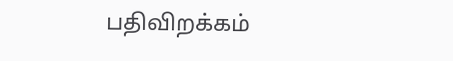பதிவிறக்கம்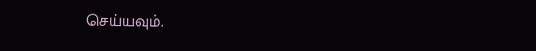செய்யவும்.